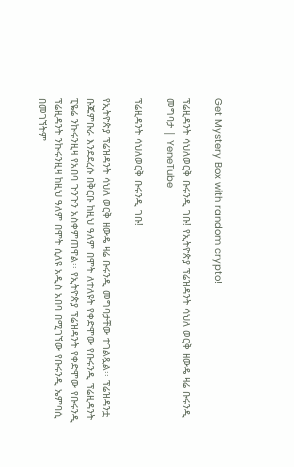Get Mystery Box with random crypto!

ፕሬዚዳንት ሳህለወርቅ ቡሩንዲ ገቡ! የኢትዮጵያ ፕሬዝዳንት ሳህለ ወርቅ ዘውዴ ዛሬ ቡሩንዲ መግባታ | YeneTube

ፕሬዚዳንት ሳህለወርቅ ቡሩንዲ ገቡ!

የኢትዮጵያ ፕሬዝዳንት ሳህለ ወርቅ ዘውዴ ዛሬ ቡሩንዲ መግባታቸው ተገልጿል፡፡ ፕሬዝዳንቷ ቡጁምቡራ እንደደረሱ በቅርቡ ከዚህ ዓለም በሞት ለተለዩት የቀድሞው የቡሩንዲ ፕሬዚዳንት ፒዬሬ ንኩሩንዚዛ የአበባ ጉንጉን አስቀምጠዋል፡፡ የኢትዮጵያ ፕሬዝዳንት የቀድሞው የቡሩንዲ ፕሬዚዳንት ንኩሩንዚዛ ከዚህ ዓለም በሞት ሲለዩ አዲስ አበባ በሚገኘው የቡሩንዲ ኤምባሲ በመገኘትም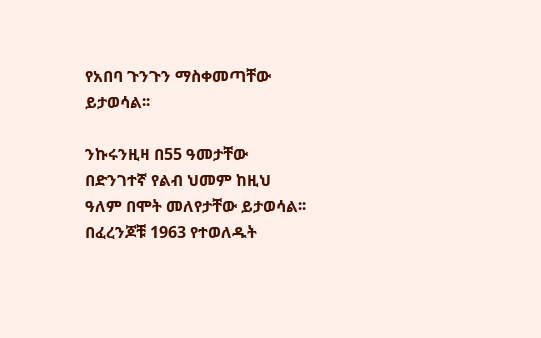የአበባ ጉንጉን ማስቀመጣቸው ይታወሳል፡፡

ንኩሩንዚዛ በ55 ዓመታቸው በድንገተኛ የልብ ህመም ከዚህ ዓለም በሞት መለየታቸው ይታወሳል፡፡ በፈረንጆቹ 1963 የተወለዱት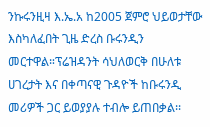ንኩሩንዚዛ እ.ኤ.አ ከ2005 ጀምሮ ህይወታቸው እስካለፈበት ጊዜ ድረስ ቡሩንዲን መርተዋል።ፕሬዝዳንት ሳህለወርቅ በሁለቱ ሀገረታት እና በቀጣናዊ ጉዳዮች ከቡሩንዲ መሪዎች ጋር ይወያያሉ ተብሎ ይጠበቃል፡፡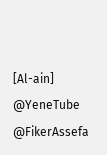[Al-ain]
@YeneTube @FikerAssefa